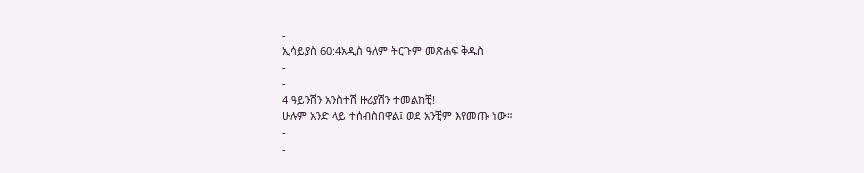-
ኢሳይያስ 60:4አዲስ ዓለም ትርጉም መጽሐፍ ቅዱስ
-
-
4 ዓይንሽን አንስተሽ ዙሪያሽን ተመልከቺ!
ሁሉም አንድ ላይ ተሰብስበዋል፤ ወደ አንቺም እየመጡ ነው።
-
-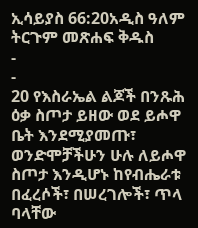ኢሳይያስ 66:20አዲስ ዓለም ትርጉም መጽሐፍ ቅዱስ
-
-
20 የእስራኤል ልጆች በንጹሕ ዕቃ ስጦታ ይዘው ወደ ይሖዋ ቤት እንደሚያመጡ፣ ወንድሞቻችሁን ሁሉ ለይሖዋ ስጦታ እንዲሆኑ ከየብሔራቱ በፈረሶች፣ በሠረገሎች፣ ጥላ ባላቸው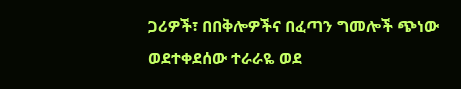ጋሪዎች፣ በበቅሎዎችና በፈጣን ግመሎች ጭነው ወደተቀደሰው ተራራዬ ወደ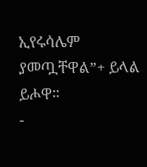ኢየሩሳሌም ያመጧቸዋል”+ ይላል ይሖዋ።
-